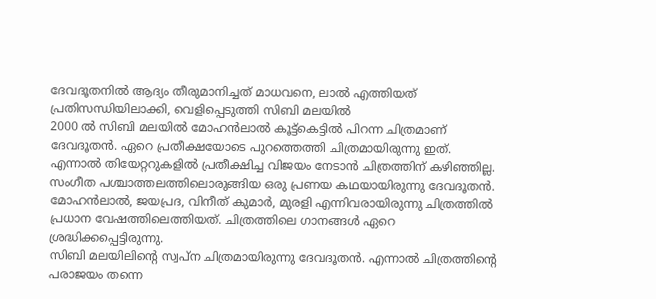ദേവദൂതനിൽ ആദ്യം തീരുമാനിച്ചത് മാധവനെ, ലാൽ എത്തിയത് പ്രതിസന്ധിയിലാക്കി, വെളിപ്പെടുത്തി സിബി മലയിൽ
2000 ൽ സിബി മലയിൽ മോഹൻലാൽ കൂട്ട്കെട്ടിൽ പിറന്ന ചിത്രമാണ് ദേവദൂതൻ. ഏറെ പ്രതീക്ഷയോടെ പുറത്തെത്തി ചിത്രമായിരുന്നു ഇത്. എന്നാൽ തിയേറ്ററുകളിൽ പ്രതീക്ഷിച്ച വിജയം നേടാൻ ചിത്രത്തിന് കഴിഞ്ഞില്ല. സംഗീത പശ്ചാത്തലത്തിലൊരുങ്ങിയ ഒരു പ്രണയ കഥയായിരുന്നു ദേവദൂതൻ. മോഹൻലാൽ, ജയപ്രദ, വിനീത് കുമാർ, മുരളി എന്നിവരായിരുന്നു ചിത്രത്തിൽ പ്രധാന വേഷത്തിലെത്തിയത്. ചിത്രത്തിലെ ഗാനങ്ങൾ ഏറെ ശ്രദ്ധിക്കപ്പെട്ടിരുന്നു.
സിബി മലയിലിന്റെ സ്വപ്ന ചിത്രമായിരുന്നു ദേവദൂതൻ. എന്നാൽ ചിത്രത്തിന്റെ പരാജയം തന്നെ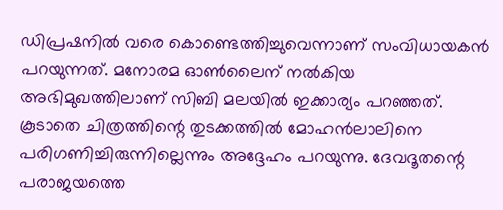ഡിപ്രഷനിൽ വരെ കൊണ്ടെത്തിച്ചുവെന്നാണ് സംവിധായകൻ പറയുന്നത്. മനോരമ ഓൺലൈന് നൽകിയ അഭിമുഖത്തിലാണ് സിബി മലയിൽ ഇക്കാര്യം പറഞ്ഞത്. കൂടാതെ ചിത്രത്തിന്റെ തുടക്കത്തിൽ മോഹൻലാലിനെ പരിഗണിച്ചിരുന്നില്ലെന്നും അദ്ദേഹം പറയുന്നു. ദേവദൂതന്റെ പരാജയത്തെ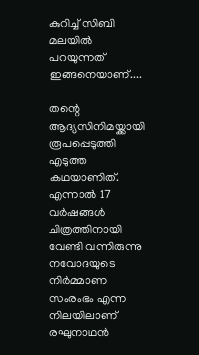കുറിച്ച് സിബി മലയിൽ പറയുന്നത് ഇങ്ങനെയാണ്....

തന്റെ ആദ്യസിനിമയ്ക്കായി രൂപപ്പെടുത്തി എടുത്ത കഥയാണിത്. എന്നാൽ 17 വർഷങ്ങൾ ചിത്രത്തിനായി വേണ്ടി വന്നിരുന്നു നവോദയുടെ നിർമ്മാണ സംരംഭം എന്ന നിലയിലാണ് രഘുനാഥൻ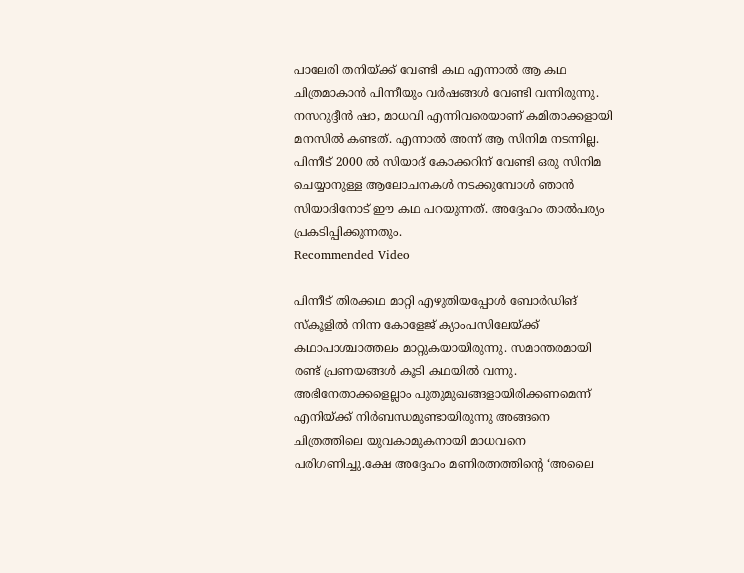പാലേരി തനിയ്ക്ക് വേണ്ടി കഥ എന്നാൽ ആ കഥ ചിത്രമാകാൻ പിന്നീയും വർഷങ്ങൾ വേണ്ടി വന്നിരുന്നു. നസറുദ്ദീൻ ഷാ, മാധവി എന്നിവരെയാണ് കമിതാക്കളായി മനസിൽ കണ്ടത്. എന്നാൽ അന്ന് ആ സിനിമ നടന്നില്ല. പിന്നീട് 2000 ൽ സിയാദ് കോക്കറിന് വേണ്ടി ഒരു സിനിമ ചെയ്യാനുള്ള ആലോചനകൾ നടക്കുമ്പോൾ ഞാൻ സിയാദിനോട് ഈ കഥ പറയുന്നത്. അദ്ദേഹം താൽപര്യം പ്രകടിപ്പിക്കുന്നതും.
Recommended Video

പിന്നീട് തിരക്കഥ മാറ്റി എഴുതിയപ്പോൾ ബോർഡിങ് സ്കൂളിൽ നിന്ന കോളേജ് ക്യാംപസിലേയ്ക്ക് കഥാപാശ്ചാത്തലം മാറ്റുകയായിരുന്നു. സമാന്തരമായി രണ്ട് പ്രണയങ്ങൾ കൂടി കഥയിൽ വന്നു. അഭിനേതാക്കളെല്ലാം പുതുമുഖങ്ങളായിരിക്കണമെന്ന് എനിയ്ക്ക് നിർബന്ധമുണ്ടായിരുന്നു അങ്ങനെ ചിത്രത്തിലെ യുവകാമുകനായി മാധവനെ പരിഗണിച്ചു.ക്ഷേ അദ്ദേഹം മണിരത്നത്തിന്റെ ‘അലൈ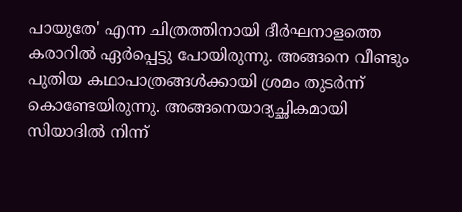പായുതേ' എന്ന ചിത്രത്തിനായി ദീർഘനാളത്തെ കരാറിൽ ഏർപ്പെട്ടു പോയിരുന്നു. അങ്ങനെ വീണ്ടും പുതിയ കഥാപാത്രങ്ങൾക്കായി ശ്രമം തുടർന്ന് കൊണ്ടേയിരുന്നു. അങ്ങനെയാദ്യച്ഛികമായി സിയാദിൽ നിന്ന്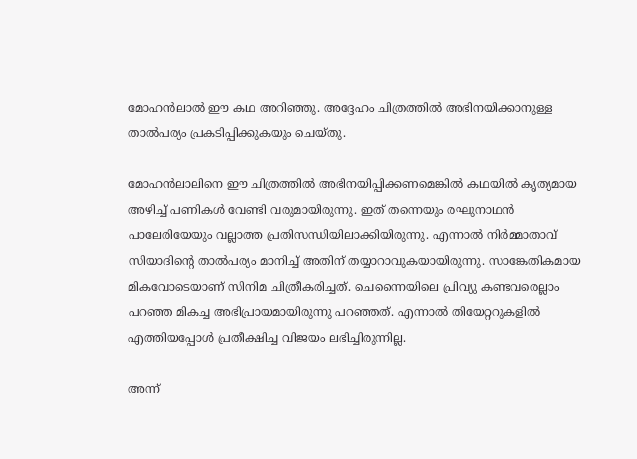മോഹൻലാൽ ഈ കഥ അറിഞ്ഞു. അദ്ദേഹം ചിത്രത്തിൽ അഭിനയിക്കാനുള്ള താൽപര്യം പ്രകടിപ്പിക്കുകയും ചെയ്തു.

മോഹൻലാലിനെ ഈ ചിത്രത്തിൽ അഭിനയിപ്പിക്കണമെങ്കിൽ കഥയിൽ കൃത്യമായ അഴിച്ച് പണികൾ വേണ്ടി വരുമായിരുന്നു. ഇത് തന്നെയും രഘുനാഥൻ പാലേരിയേയും വല്ലാത്ത പ്രതിസന്ധിയിലാക്കിയിരുന്നു. എന്നാൽ നിർമ്മാതാവ് സിയാദിന്റെ താൽപര്യം മാനിച്ച് അതിന് തയ്യാറാവുകയായിരുന്നു. സാങ്കേതികമായ മികവോടെയാണ് സിനിമ ചിത്രീകരിച്ചത്. ചെന്നൈയിലെ പ്രിവ്യു കണ്ടവരെല്ലാം പറഞ്ഞ മികച്ച അഭിപ്രായമായിരുന്നു പറഞ്ഞത്. എന്നാൽ തിയേറ്ററുകളിൽ എത്തിയപ്പോൾ പ്രതീക്ഷിച്ച വിജയം ലഭിച്ചിരുന്നില്ല.

അന്ന്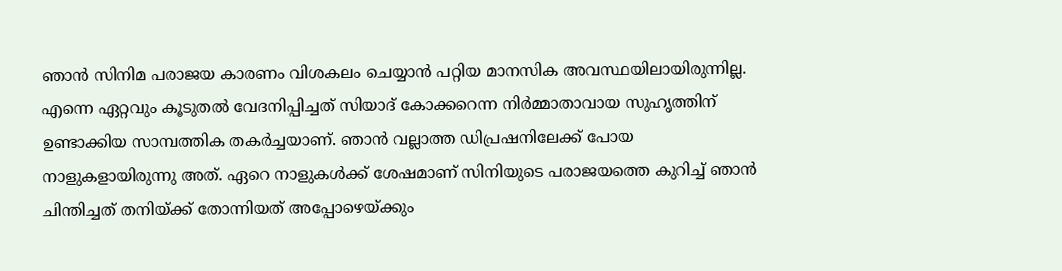ഞാൻ സിനിമ പരാജയ കാരണം വിശകലം ചെയ്യാൻ പറ്റിയ മാനസിക അവസ്ഥയിലായിരുന്നില്ല. എന്നെ ഏറ്റവും കൂടുതൽ വേദനിപ്പിച്ചത് സിയാദ് കോക്കറെന്ന നിർമ്മാതാവായ സുഹൃത്തിന് ഉണ്ടാക്കിയ സാമ്പത്തിക തകർച്ചയാണ്. ഞാൻ വല്ലാത്ത ഡിപ്രഷനിലേക്ക് പോയ നാളുകളായിരുന്നു അത്. ഏറെ നാളുകൾക്ക് ശേഷമാണ് സിനിയുടെ പരാജയത്തെ കുറിച്ച് ഞാൻ ചിന്തിച്ചത് തനിയ്ക്ക് തോന്നിയത് അപ്പോഴെയ്ക്കും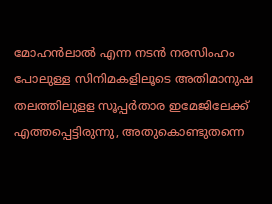മോഹൻലാൽ എന്ന നടൻ നരസിംഹം പോലുള്ള സിനിമകളിലൂടെ അതിമാനുഷ തലത്തിലുളള സൂപ്പർതാര ഇമേജിലേക്ക് എത്തപ്പെട്ടിരുന്നു, അതുകൊണ്ടുതന്നെ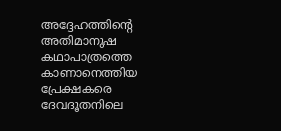അദ്ദേഹത്തിന്റെ അതിമാനുഷ കഥാപാത്രത്തെ കാണാനെത്തിയ പ്രേക്ഷകരെ ദേവദൂതനിലെ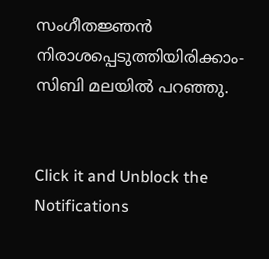സംഗീതജ്ഞൻ നിരാശപ്പെടുത്തിയിരിക്കാം- സിബി മലയിൽ പറഞ്ഞു.


Click it and Unblock the Notifications